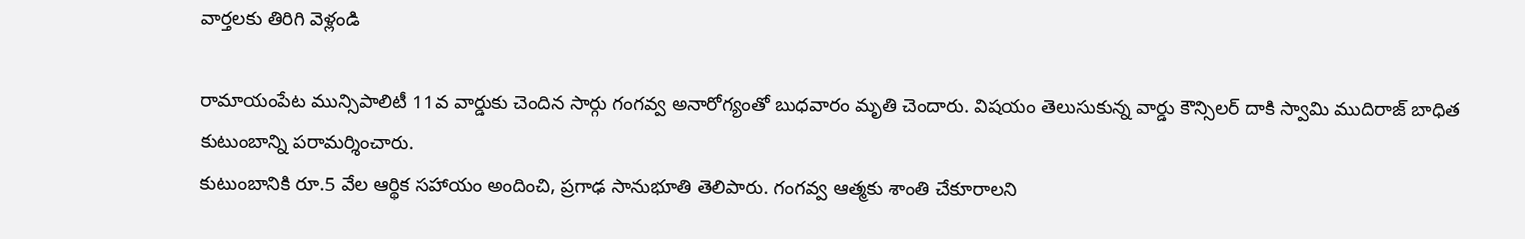వార్తలకు తిరిగి వెళ్లండి

రామాయంపేట మున్సిపాలిటీ 11వ వార్డుకు చెందిన సార్గు గంగవ్వ అనారోగ్యంతో బుధవారం మృతి చెందారు. విషయం తెలుసుకున్న వార్డు కౌన్సిలర్ దాకి స్వామి ముదిరాజ్ బాధిత కుటుంబాన్ని పరామర్శించారు.
కుటుంబానికి రూ.5 వేల ఆర్థిక సహాయం అందించి, ప్రగాఢ సానుభూతి తెలిపారు. గంగవ్వ ఆత్మకు శాంతి చేకూరాలని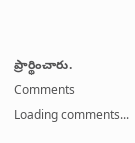ప్రార్థించారు.
Comments
Loading comments...